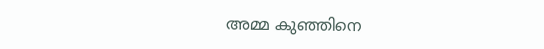അമ്മ കുഞ്ഞിനെ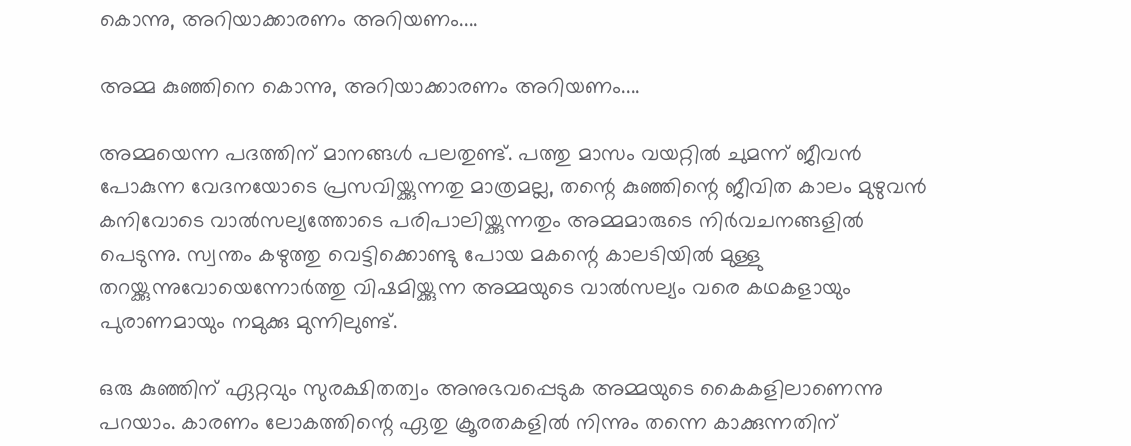കൊന്നു, അറിയാക്കാരണം അറിയണം....

അമ്മ കുഞ്ഞിനെ കൊന്നു, അറിയാക്കാരണം അറിയണം....

അമ്മയെന്ന പദത്തിന് മാനങ്ങള്‍ പലതുണ്ട്. പത്തു മാസം വയറ്റില്‍ ചുമന്ന് ജീവന്‍ പോകുന്ന വേദനയോടെ പ്രസവിയ്ക്കുന്നതു മാത്രമല്ല, തന്റെ കുഞ്ഞിന്റെ ജീവിത കാലം മുഴുവന്‍ കനിവോടെ വാല്‍സല്യത്തോടെ പരിപാലിയ്ക്കുന്നതും അമ്മമാരുടെ നിര്‍വചനങ്ങളില്‍ പെടുന്നു. സ്വന്തം കഴുത്തു വെട്ടിക്കൊണ്ടു പോയ മകന്റെ കാലടിയില്‍ മുള്ളു തറയ്ക്കുന്നുവോയെന്നോര്‍ത്തു വിഷമിയ്ക്കുന്ന അമ്മയുടെ വാല്‍സല്യം വരെ കഥകളായും പുരാണമായും നമുക്കു മുന്നിലുണ്ട്.

ഒരു കുഞ്ഞിന് ഏറ്റവും സുരക്ഷിതത്വം അനുഭവപ്പെടുക അമ്മയുടെ കൈകളിലാണെന്നു പറയാം. കാരണം ലോകത്തിന്റെ ഏതു ക്രൂരതകളില്‍ നിന്നും തന്നെ കാക്കുന്നതിന്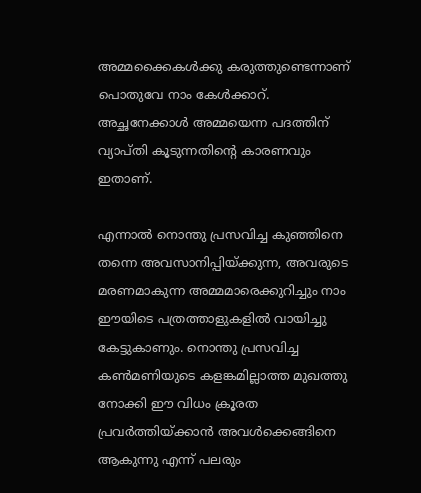അമ്മക്കൈകള്‍ക്കു കരുത്തുണ്ടെന്നാണ് പൊതുവേ നാം കേള്‍ക്കാറ്. അച്ഛനേക്കാള്‍ അമ്മയെന്ന പദത്തിന് വ്യാപ്തി കൂടുന്നതിന്റെ കാരണവും ഇതാണ്.

എന്നാല്‍ നൊന്തു പ്രസവിച്ച കുഞ്ഞിനെ തന്നെ അവസാനിപ്പിയ്ക്കുന്ന, അവരുടെ മരണമാകുന്ന അമ്മമാരെക്കുറിച്ചും നാം ഈയിടെ പത്രത്താളുകളില്‍ വായിച്ചു കേട്ടുകാണും. നൊന്തു പ്രസവിച്ച കണ്‍മണിയുടെ കളങ്കമില്ലാത്ത മുഖത്തു നോക്കി ഈ വിധം ക്രൂരത പ്രവര്‍ത്തിയ്ക്കാന്‍ അവള്‍ക്കെങ്ങിനെ ആകുന്നു എന്ന് പലരും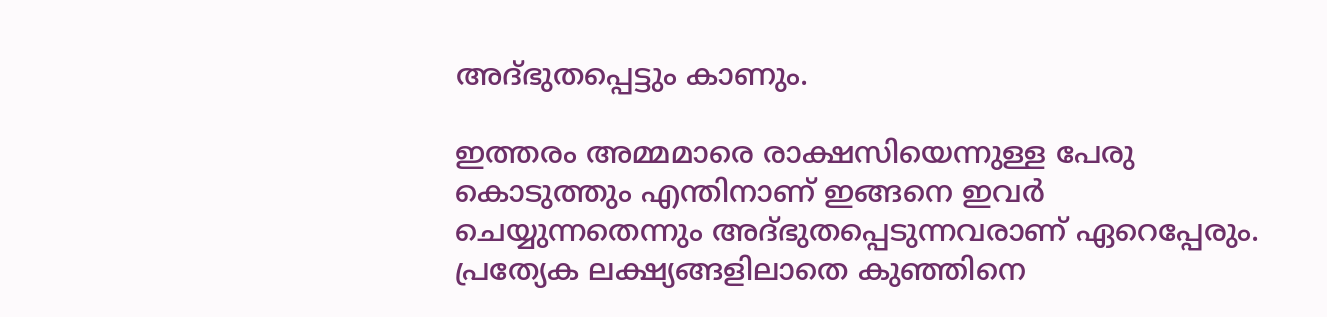അദ്ഭുതപ്പെട്ടും കാണും.

ഇത്തരം അമ്മമാരെ രാക്ഷസിയെന്നുള്ള പേരു കൊടുത്തും എന്തിനാണ് ഇങ്ങനെ ഇവര്‍ ചെയ്യുന്നതെന്നും അദ്ഭുതപ്പെടുന്നവരാണ് ഏറെപ്പേരും. പ്രത്യേക ലക്ഷ്യങ്ങളിലാതെ കുഞ്ഞിനെ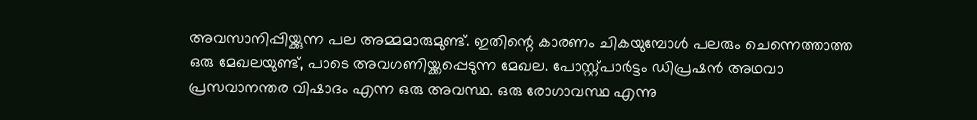അവസാനിപ്പിയ്ക്കുന്ന പല അമ്മമാരുമുണ്ട്. ഇതിന്റെ കാരണം ചികയുമ്പോള്‍ പലരും ചെന്നെത്താത്ത ഒരു മേഖലയുണ്ട്, പാടെ അവഗണിയ്ക്കപ്പെടുന്ന മേഖല. പോസ്റ്റ്പാര്‍ട്ടം ഡിപ്രഷന്‍ അഥവാ പ്രസവാനന്തര വിഷാദം എന്ന ഒരു അവസ്ഥ. ഒരു രോഗാവസ്ഥ എന്നു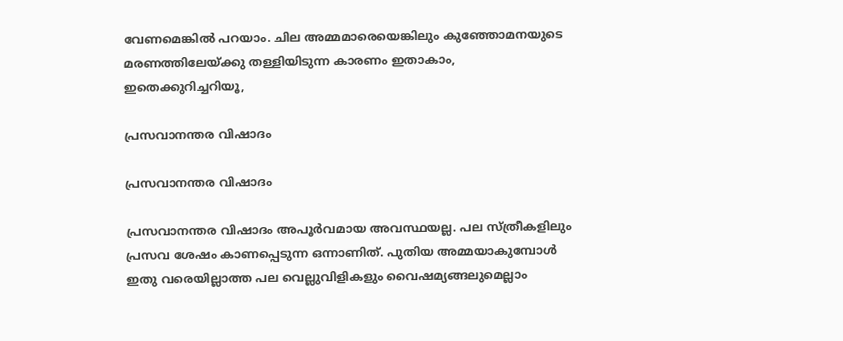വേണമെങ്കില്‍ പറയാം. ചില അമ്മമാരെയെങ്കിലും കുഞ്ഞോമനയുടെ മരണത്തിലേയ്ക്കു തള്ളിയിടുന്ന കാരണം ഇതാകാം, ഇതെക്കുറിച്ചറിയൂ,

പ്രസവാനന്തര വിഷാദം

പ്രസവാനന്തര വിഷാദം

പ്രസവാനന്തര വിഷാദം അപൂര്‍വമായ അവസ്ഥയല്ല. പല സ്ത്രീകളിലും പ്രസവ ശേഷം കാണപ്പെടുന്ന ഒന്നാണിത്. പുതിയ അമ്മയാകുമ്പോള്‍ ഇതു വരെയില്ലാത്ത പല വെല്ലുവിളികളും വൈഷമ്യങ്ങലുമെല്ലാം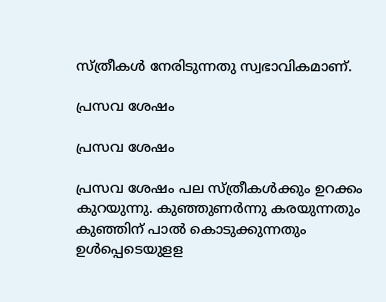സ്ത്രീകള്‍ നേരിടുന്നതു സ്വഭാവികമാണ്.

പ്രസവ ശേഷം

പ്രസവ ശേഷം

പ്രസവ ശേഷം പല സ്ത്രീകള്‍ക്കും ഉറക്കം കുറയുന്നു. കുഞ്ഞുണര്‍ന്നു കരയുന്നതും കുഞ്ഞിന് പാല്‍ കൊടുക്കുന്നതും ഉള്‍പ്പെടെയുളള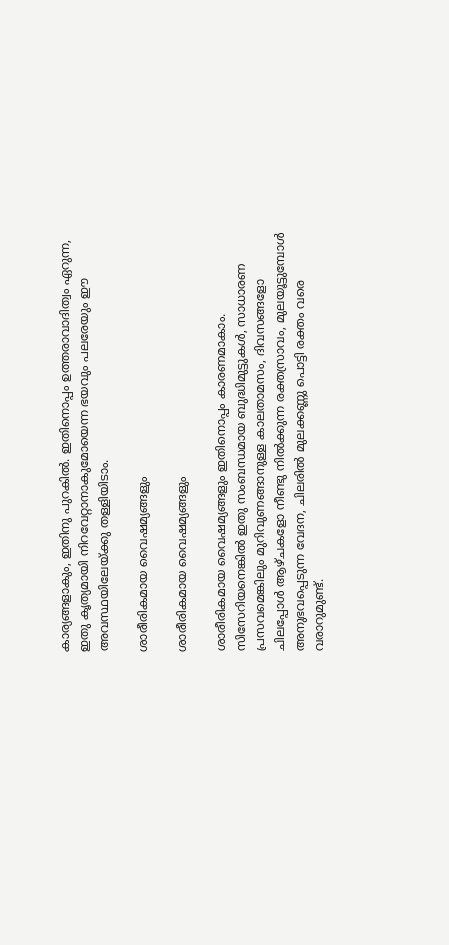കാര്യങ്ങളാകും, ഇതിനു പുറകില്‍. ഇതിനൊപ്പം ഉത്തരാവാദിത്വം ഏറുന്ന, ഇതു കൃത്യമായി നിറവേറ്റാനാകുമോയെന്ന ഭയവും പലരേയും ഈ അവസ്ഥയിലേയ്ക്കു തള്ളിയിടാം.

ശാരീരികമായ വൈഷമ്യങ്ങളും

ശാരീരികമായ വൈഷമ്യങ്ങളും

ശാരീരികമായ വൈഷമ്യങ്ങളും ഇതിനൊപ്പം കാരണമാകാം. സിസേറിയനെങ്കില്‍ ഇതു സംബന്ധമായ ബുദ്ധിമുട്ടുകള്‍, സാധാരണ പ്രസവമെങ്കിലും മുറിവുണങ്ങാനുള്ള കാലതാമസം, ദിവസങ്ങളോ ചിലപ്പോള്‍ ആഴ്ചകളോ നീണ്ടു നില്‍ക്കുന്ന രക്തസ്രാവം, മുലയൂട്ടുമ്പോള്‍ അനുഭവപ്പെടുന്ന വേദന, ചിലരില്‍ മുലക്കണ്ണു പൊട്ടി രക്തം വരെ വരാറുമുണ്ട്.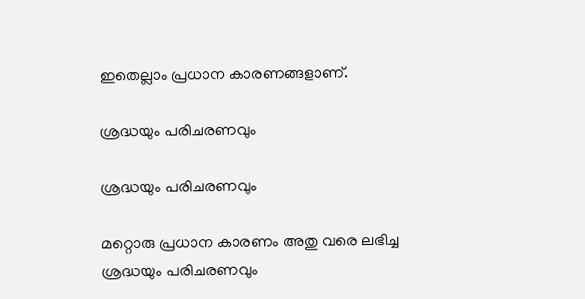ഇതെല്ലാം പ്രധാന കാരണങ്ങളാണ്.

ശ്രദ്ധയും പരിചരണവും

ശ്രദ്ധയും പരിചരണവും

മറ്റൊരു പ്രധാന കാരണം അതു വരെ ലഭിച്ച ശ്രദ്ധയും പരിചരണവും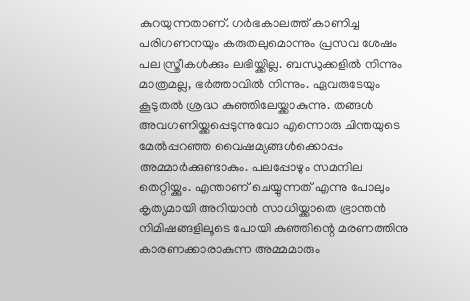കുറയുന്നതാണ്. ഗര്‍ഭകാലത്ത് കാണിച്ച പരിഗണനയും കരുതലുമൊന്നും പ്രസവ ശേഷം പല സ്ത്രീകള്‍ക്കും ലഭിയ്ക്കില്ല. ബന്ധുക്കളില്‍ നിന്നും മാത്രമല്ല, ഭര്‍ത്താവില്‍ നിന്നും. ഏവരുടേയും കൂടുതല്‍ ശ്രദ്ധ കുഞ്ഞിലേയ്ക്കാകുന്നു. തങ്ങള്‍ അവഗണിയ്ക്കപ്പെടുന്നുവോ എന്നൊരു ചിന്തയുടെ മേല്‍പ്പറഞ്ഞ വൈഷമ്യങ്ങള്‍ക്കൊപ്പം അമ്മാര്‍ക്കുണ്ടാകും. പലപ്പോഴും സമനില തെറ്റിയ്ക്കും. എന്താണ് ചെയ്യുന്നത് എന്നു പോലും കൃത്യമായി അറിയാന്‍ സാധിയ്ക്കാതെ ഭ്രാന്തന്‍ നിമിഷങ്ങളിലൂടെ പോയി കുഞ്ഞിന്റെ മരണത്തിനു കാരണക്കാരാകുന്ന അമ്മമാരും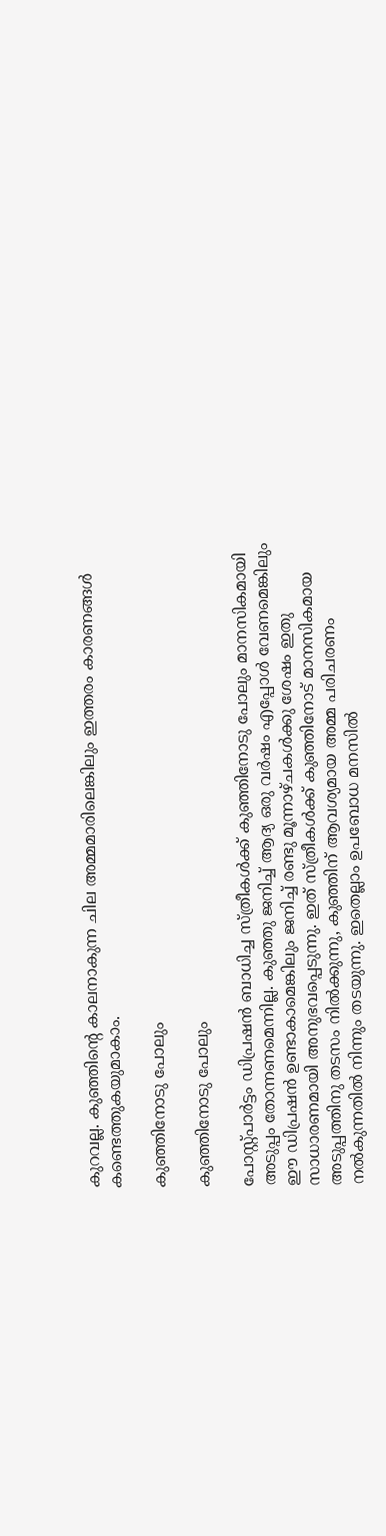കുറവല്ല. കുഞ്ഞിന്റെ കാലനാകുന്ന ചില അമ്മമാരിലെങ്കിലും ഇത്തരം കാരണങ്ങള്‍ കണ്ടെത്തുകയുമാകാം.

കുഞ്ഞിനോടു പോലും

കുഞ്ഞിനോടു പോലും

പോസ്റ്റ്പാര്‍ട്ടം ഡിപ്രഷന്‍ ബാധിച്ച സ്ത്രീകള്‍ക്ക് കുഞ്ഞിനോടു പോലും മാനസികമായി അടുപ്പം തോന്നണമെന്നില്ല. കുഞ്ഞു ജനിച്ച് ആദ്യ ഒരു വര്‍ഷം എപ്പോള്‍ വേണമെങ്കിലും ഈ ഡിപ്രഷന്‍ ഉണ്ടാകാമെങ്കിലും ജനിച്ച് രണ്ടു മൂന്നാഴ്ചകള്‍ക്കു ശേഷം ഇതു സാധാരണമായി അനുഭവപ്പെടുന്നു. ഇത് സ്ത്രീകള്‍ക്ക് കുഞ്ഞിനോട് മാനസികമായ അടുപ്പത്തിനു തടസം നില്‍ക്കുന്നു, കുഞ്ഞിന് ആവശ്യമായ അമ്മ പരിചരണം നല്‍കുന്നതില്‍ നിന്നും തടയുന്നു. ഇതെല്ലാം ഉപബോധ മനസില്‍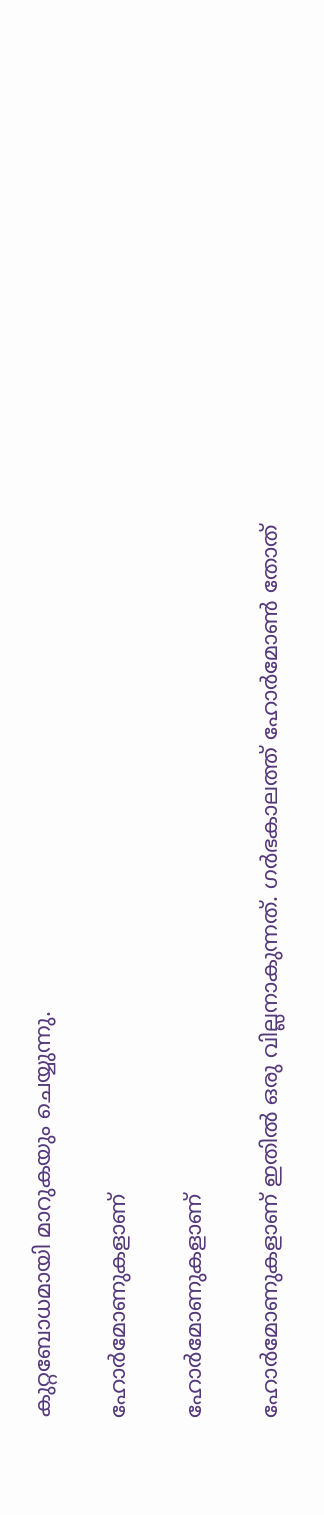കുറ്റബോധമായി മാറുകയും ചെയ്യുന്നു.

ഹോര്‍മോണുകളാണ്

ഹോര്‍മോണുകളാണ്

ഹോര്‍മോണുകളാണ് ഇതില്‍ ഒരു വില്ലനാകുന്നത്. ഗര്‍ഭകാലത്ത് ഹോര്‍മോണ്‍ തോത്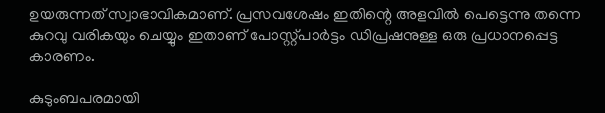ഉയരുന്നത് സ്വാഭാവികമാണ്. പ്രസവശേഷം ഇതിന്റെ അളവില്‍ പെട്ടെന്നു തന്നെ കുറവു വരികയും ചെയ്യും ഇതാണ് പോസ്റ്റ്പാര്‍ട്ടം ഡിപ്രഷനുള്ള ഒരു പ്രധാനപ്പെട്ട കാരണം.

കുടുംബപരമായി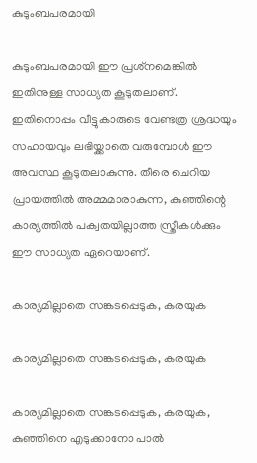കുടുംബപരമായി

കുടുംബപരമായി ഈ പ്രശ്‌നമെങ്കില്‍ ഇതിനുള്ള സാധ്യത കൂടുതലാണ്. ഇതിനൊപ്പം വീട്ടുകാരുടെ വേണ്ടത്ര ശ്രദ്ധയും സഹായവും ലഭിയ്ക്കാതെ വരുമ്പോള്‍ ഈ അവസ്ഥ കൂടുതലാകുന്നു. തീരെ ചെറിയ പ്രായത്തില്‍ അമ്മമാരാകുന്ന, കുഞ്ഞിന്റെ കാര്യത്തില്‍ പക്വതയില്ലാത്ത സ്ത്രീകള്‍ക്കും ഈ സാധ്യത ഏറെയാണ്.

കാര്യമില്ലാതെ സങ്കടപ്പെടുക, കരയുക

കാര്യമില്ലാതെ സങ്കടപ്പെടുക, കരയുക

കാര്യമില്ലാതെ സങ്കടപ്പെടുക, കരയുക, കുഞ്ഞിനെ എടുക്കാനോ പാല്‍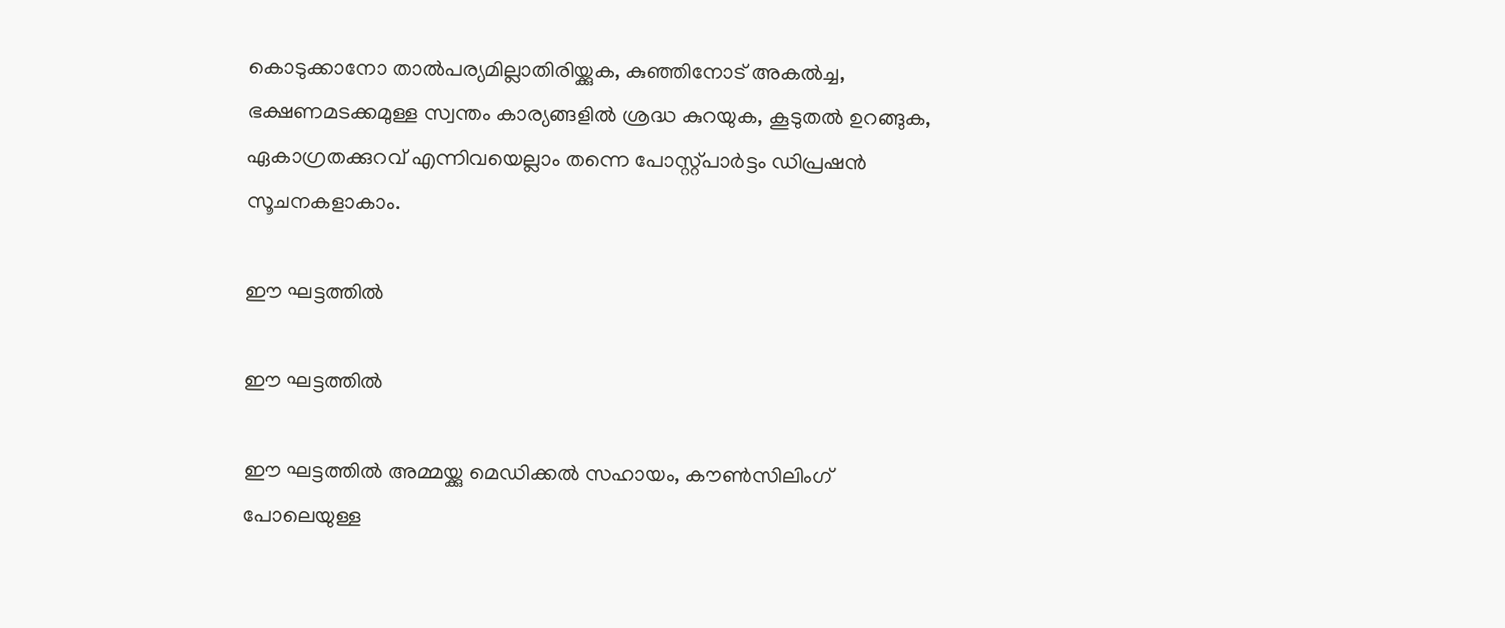കൊടുക്കാനോ താല്‍പര്യമില്ലാതിരിയ്ക്കുക, കുഞ്ഞിനോട് അകല്‍ച്ച, ഭക്ഷണമടക്കമുള്ള സ്വന്തം കാര്യങ്ങളില്‍ ശ്രദ്ധ കുറയുക, കൂടുതല്‍ ഉറങ്ങുക, ഏകാഗ്രതക്കുറവ് എന്നിവയെല്ലാം തന്നെ പോസ്റ്റ്പാര്‍ട്ടം ഡിപ്രഷന്‍ സൂചനകളാകാം.

ഈ ഘട്ടത്തില്‍

ഈ ഘട്ടത്തില്‍

ഈ ഘട്ടത്തില്‍ അമ്മയ്ക്കു മെഡിക്കല്‍ സഹായം, കൗണ്‍സിലിംഗ് പോലെയുള്ള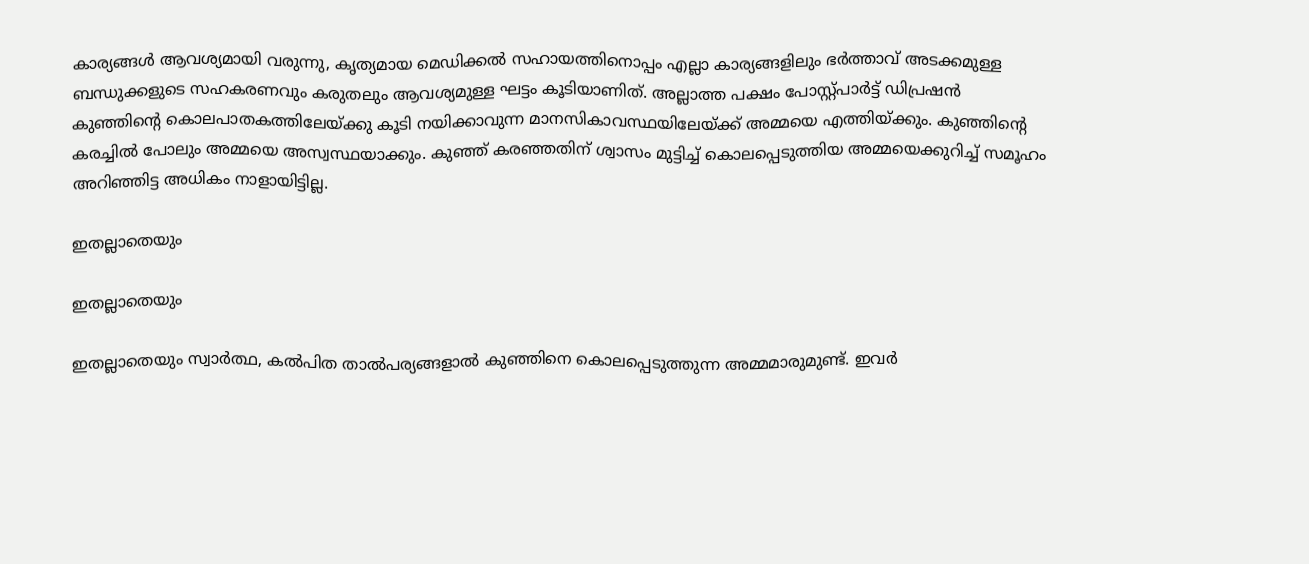കാര്യങ്ങള്‍ ആവശ്യമായി വരുന്നു, കൃത്യമായ മെഡിക്കല്‍ സഹായത്തിനൊപ്പം എല്ലാ കാര്യങ്ങളിലും ഭര്‍ത്താവ് അടക്കമുള്ള ബന്ധുക്കളുടെ സഹകരണവും കരുതലും ആവശ്യമുള്ള ഘട്ടം കൂടിയാണിത്. അല്ലാത്ത പക്ഷം പോസ്റ്റ്പാര്‍ട്ട് ഡിപ്രഷന്‍ കുഞ്ഞിന്റെ കൊലപാതകത്തിലേയ്ക്കു കൂടി നയിക്കാവുന്ന മാനസികാവസ്ഥയിലേയ്ക്ക് അമ്മയെ എത്തിയ്ക്കും. കുഞ്ഞിന്റെ കരച്ചില്‍ പോലും അമ്മയെ അസ്വസ്ഥയാക്കും. കുഞ്ഞ് കരഞ്ഞതിന് ശ്വാസം മുട്ടിച്ച് കൊലപ്പെടുത്തിയ അമ്മയെക്കുറിച്ച് സമൂഹം അറിഞ്ഞിട്ട അധികം നാളായിട്ടില്ല.

ഇതല്ലാതെയും

ഇതല്ലാതെയും

ഇതല്ലാതെയും സ്വാര്‍ത്ഥ, കല്‍പിത താല്‍പര്യങ്ങളാല്‍ കുഞ്ഞിനെ കൊലപ്പെടുത്തുന്ന അമ്മമാരുമുണ്ട്. ഇവര്‍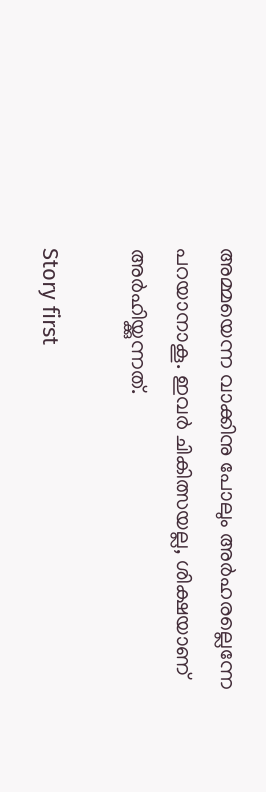അമ്മയെന്ന വാക്കിനു പോലും അര്‍ഹരല്ലെന്നേ പറയാനാകൂ. ഇവര്‍ ചികിത്സയല്ല, ശിക്ഷയാണ് അര്‍ഹിയ്ക്കുന്നത്.

Story first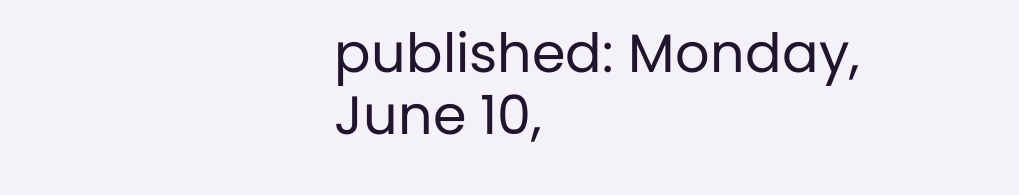published: Monday, June 10,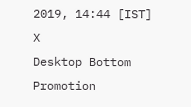2019, 14:44 [IST]
X
Desktop Bottom Promotion